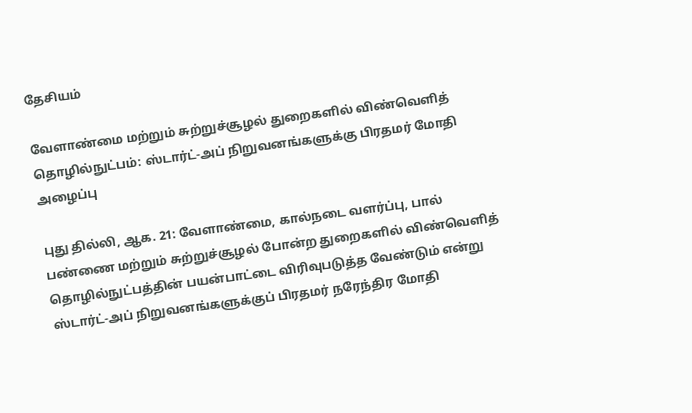தேசியம்

வேளாண்மை மற்றும் சுற்றுச்சூழல் துறைகளில் விண்வெளித் தொழில்நுட்பம்: ஸ்டார்ட்-அப் நிறுவனங்களுக்கு பிரதமர் மோதி அழைப்பு

புது தில்லி, ஆக. 21: வேளாண்மை, கால்நடை வளர்ப்பு, பால் பண்ணை மற்றும் சுற்றுச்சூழல் போன்ற துறைகளில் விண்வெளித் தொழில்நுட்பத்தின் பயன்பாட்டை விரிவுபடுத்த வேண்டும் என்று ஸ்டார்ட்-அப் நிறுவனங்களுக்குப் பிரதமர் நரேந்திர மோதி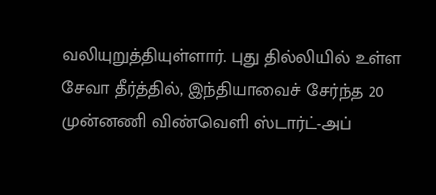வலியுறுத்தியுள்ளார். புது தில்லியில் உள்ள சேவா தீர்த்தில், இந்தியாவைச் சேர்ந்த 20 முன்னணி விண்வெளி ஸ்டார்ட்-அப்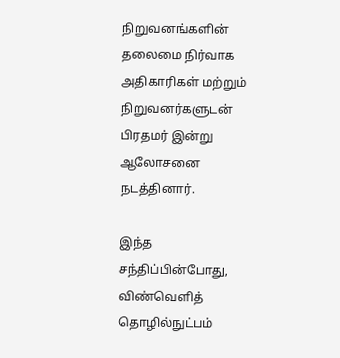நிறுவனங்களின் தலைமை நிர்வாக அதிகாரிகள் மற்றும் நிறுவனர்களுடன் பிரதமர் இன்று ஆலோசனை நடத்தினார்.

இந்த சந்திப்பின்போது, விண்வெளித் தொழில்நுட்பம்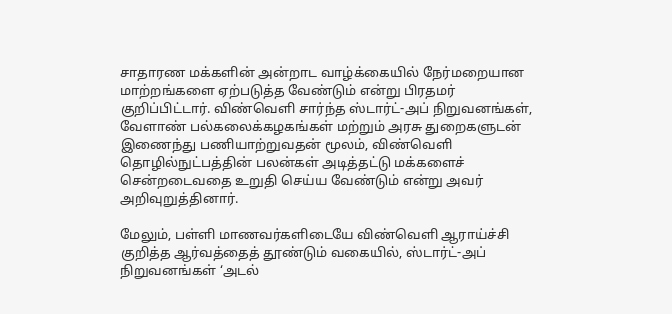சாதாரண மக்களின் அன்றாட வாழ்க்கையில் நேர்மறையான மாற்றங்களை ஏற்படுத்த வேண்டும் என்று பிரதமர் குறிப்பிட்டார். விண்வெளி சார்ந்த ஸ்டார்ட்-அப் நிறுவனங்கள், வேளாண் பல்கலைக்கழகங்கள் மற்றும் அரசு துறைகளுடன் இணைந்து பணியாற்றுவதன் மூலம், விண்வெளி தொழில்நுட்பத்தின் பலன்கள் அடித்தட்டு மக்களைச் சென்றடைவதை உறுதி செய்ய வேண்டும் என்று அவர் அறிவுறுத்தினார்.

மேலும், பள்ளி மாணவர்களிடையே விண்வெளி ஆராய்ச்சி குறித்த ஆர்வத்தைத் தூண்டும் வகையில், ஸ்டார்ட்-அப் நிறுவனங்கள் ‘அடல்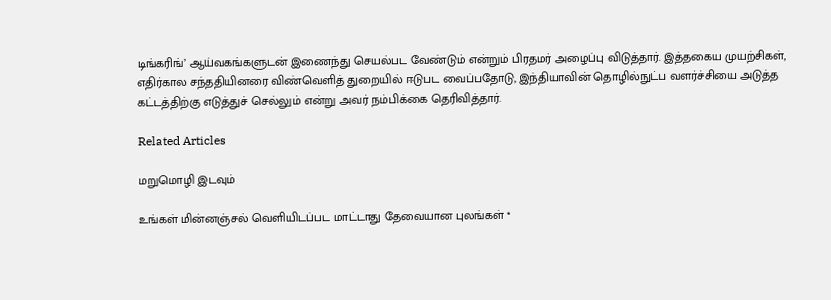டிங்கரிங்’ ஆய்வகங்களுடன் இணைந்து செயல்பட வேண்டும் என்றும் பிரதமர் அழைப்பு விடுத்தார். இத்தகைய முயற்சிகள், எதிர்கால சந்ததியினரை விண்வெளித் துறையில் ஈடுபட வைப்பதோடு, இந்தியாவின் தொழில்நுட்ப வளர்ச்சியை அடுத்த கட்டத்திற்கு எடுத்துச் செல்லும் என்று அவர் நம்பிக்கை தெரிவித்தார்.

Related Articles

மறுமொழி இடவும்

உங்கள் மின்னஞ்சல் வெளியிடப்பட மாட்டாது தேவையான புலங்கள் *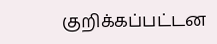குறிக்கப்பட்டன